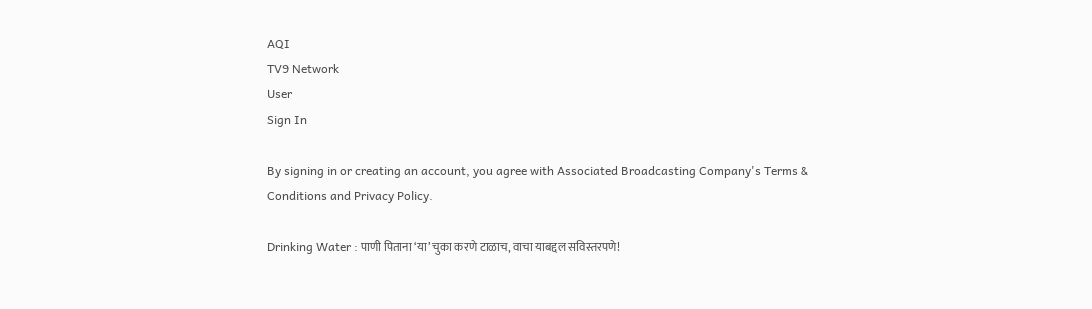AQI
TV9 Network
User
Sign In

By signing in or creating an account, you agree with Associated Broadcasting Company's Terms & Conditions and Privacy Policy.

Drinking Water : पाणी पिताना ‘या’ चुका करणे टाळाच, वाचा याबद्दल सविस्तरपणे!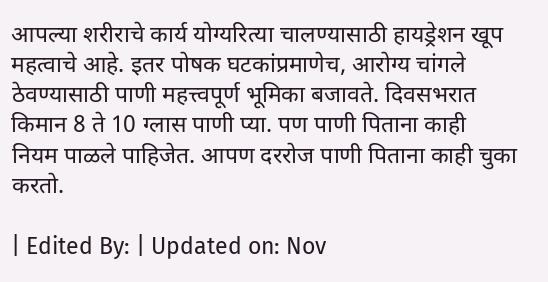आपल्या शरीराचे कार्य योग्यरित्या चालण्यासाठी हायड्रेशन खूप महत्वाचे आहे. इतर पोषक घटकांप्रमाणेच, आरोग्य चांगले ठेवण्यासाठी पाणी महत्त्वपूर्ण भूमिका बजावते. दिवसभरात किमान 8 ते 10 ग्लास पाणी प्या. पण पाणी पिताना काही नियम पाळले पाहिजेत. आपण दररोज पाणी पिताना काही चुका करतो.

| Edited By: | Updated on: Nov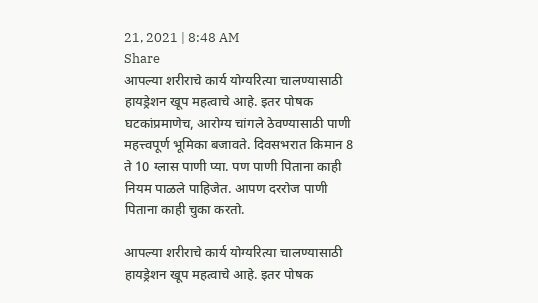21, 2021 | 8:48 AM
Share
आपल्या शरीराचे कार्य योग्यरित्या चालण्यासाठी हायड्रेशन खूप महत्वाचे आहे. इतर पोषक घटकांप्रमाणेच, आरोग्य चांगले ठेवण्यासाठी पाणी महत्त्वपूर्ण भूमिका बजावते. दिवसभरात किमान 8 ते 10 ग्लास पाणी प्या. पण पाणी पिताना काही नियम पाळले पाहिजेत. आपण दररोज पाणी पिताना काही चुका करतो.

आपल्या शरीराचे कार्य योग्यरित्या चालण्यासाठी हायड्रेशन खूप महत्वाचे आहे. इतर पोषक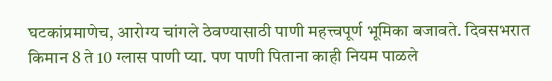घटकांप्रमाणेच, आरोग्य चांगले ठेवण्यासाठी पाणी महत्त्वपूर्ण भूमिका बजावते. दिवसभरात किमान 8 ते 10 ग्लास पाणी प्या. पण पाणी पिताना काही नियम पाळले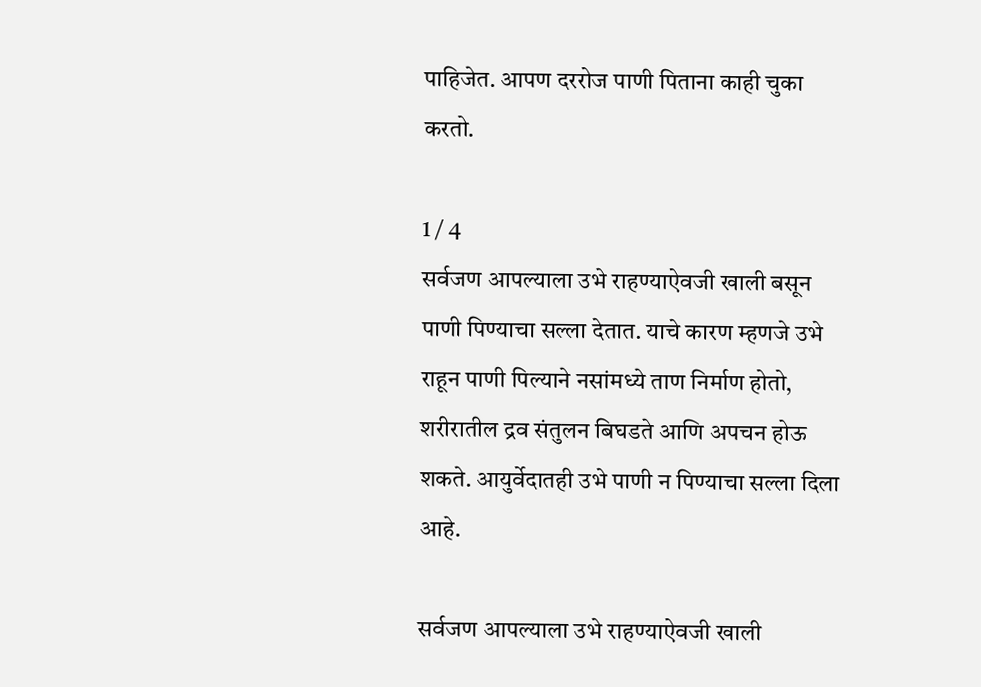पाहिजेत. आपण दररोज पाणी पिताना काही चुका करतो.

1 / 4
सर्वजण आपल्याला उभे राहण्याऐवजी खाली बसून पाणी पिण्याचा सल्ला देतात. याचे कारण म्हणजे उभे राहून पाणी पिल्याने नसांमध्ये ताण निर्माण होतो, शरीरातील द्रव संतुलन बिघडते आणि अपचन होऊ शकते. आयुर्वेदातही उभे पाणी न पिण्याचा सल्ला दिला आहे.

सर्वजण आपल्याला उभे राहण्याऐवजी खाली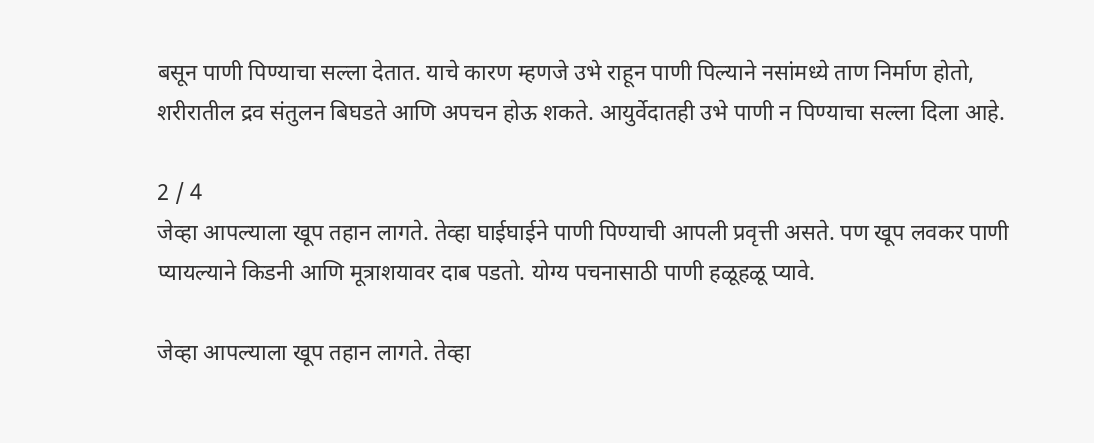बसून पाणी पिण्याचा सल्ला देतात. याचे कारण म्हणजे उभे राहून पाणी पिल्याने नसांमध्ये ताण निर्माण होतो, शरीरातील द्रव संतुलन बिघडते आणि अपचन होऊ शकते. आयुर्वेदातही उभे पाणी न पिण्याचा सल्ला दिला आहे.

2 / 4
जेव्हा आपल्याला खूप तहान लागते. तेव्हा घाईघाईने पाणी पिण्याची आपली प्रवृत्ती असते. पण खूप लवकर पाणी प्यायल्याने किडनी आणि मूत्राशयावर दाब पडतो. योग्य पचनासाठी पाणी हळूहळू प्यावे.

जेव्हा आपल्याला खूप तहान लागते. तेव्हा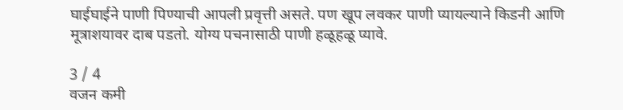घाईघाईने पाणी पिण्याची आपली प्रवृत्ती असते. पण खूप लवकर पाणी प्यायल्याने किडनी आणि मूत्राशयावर दाब पडतो. योग्य पचनासाठी पाणी हळूहळू प्यावे.

3 / 4
वजन कमी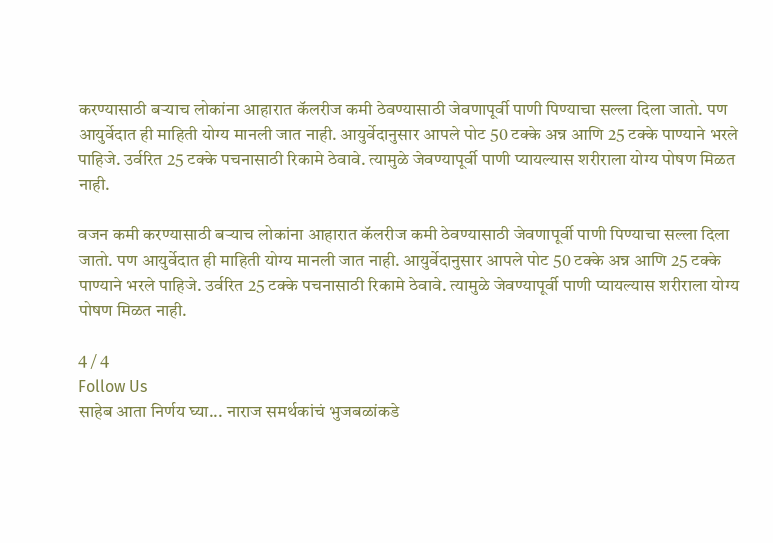करण्यासाठी बऱ्याच लोकांना आहारात कॅलरीज कमी ठेवण्यासाठी जेवणापूर्वी पाणी पिण्याचा सल्ला दिला जातो. पण आयुर्वेदात ही माहिती योग्य मानली जात नाही. आयुर्वेदानुसार आपले पोट 50 टक्के अन्न आणि 25 टक्के पाण्याने भरले पाहिजे. उर्वरित 25 टक्के पचनासाठी रिकामे ठेवावे. त्यामुळे जेवण्यापूर्वी पाणी प्यायल्यास शरीराला योग्य पोषण मिळत नाही.

वजन कमी करण्यासाठी बऱ्याच लोकांना आहारात कॅलरीज कमी ठेवण्यासाठी जेवणापूर्वी पाणी पिण्याचा सल्ला दिला जातो. पण आयुर्वेदात ही माहिती योग्य मानली जात नाही. आयुर्वेदानुसार आपले पोट 50 टक्के अन्न आणि 25 टक्के पाण्याने भरले पाहिजे. उर्वरित 25 टक्के पचनासाठी रिकामे ठेवावे. त्यामुळे जेवण्यापूर्वी पाणी प्यायल्यास शरीराला योग्य पोषण मिळत नाही.

4 / 4
Follow Us
साहेब आता निर्णय घ्या... नाराज समर्थकांचं भुजबळांकडे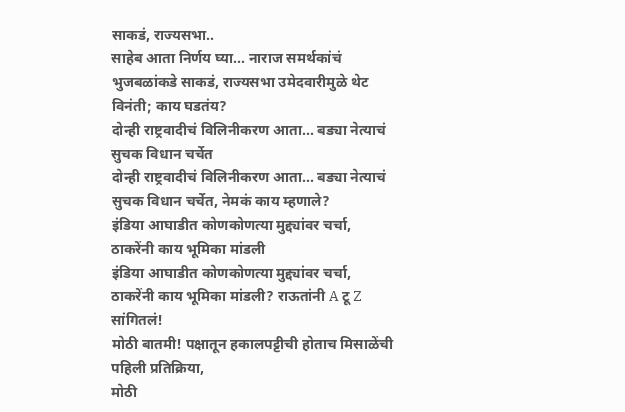साकडं, राज्यसभा..
साहेब आता निर्णय घ्या... नाराज समर्थकांचं भुजबळांकडे साकडं, राज्यसभा उमेदवारीमुळे थेट विनंती; काय घडतंय?
दोन्ही राष्ट्रवादीचं विलिनीकरण आता... बड्या नेत्याचं सुचक विधान चर्चेत
दोन्ही राष्ट्रवादीचं विलिनीकरण आता... बड्या नेत्याचं सुचक विधान चर्चेत, नेमकं काय म्हणाले?
इंडिया आघाडीत कोणकोणत्या मुद्द्यांवर चर्चा, ठाकरेंनी काय भूमिका मांडली
इंडिया आघाडीत कोणकोणत्या मुद्द्यांवर चर्चा, ठाकरेंनी काय भूमिका मांडली? राऊतांनी A टू Z सांगितलं!
मोठी बातमी! पक्षातून हकालपट्टीची होताच मिसाळेंची पहिली प्रतिक्रिया,
मोठी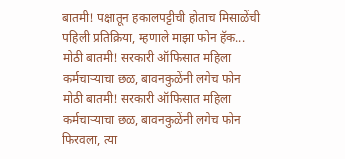बातमी! पक्षातून हकालपट्टीची होताच मिसाळेंची पहिली प्रतिक्रिया, म्हणाले माझा फोन हॅक...
मोठी बातमी! सरकारी ऑफिसात महिला कर्मचाऱ्याचा छळ, बावनकुळेंनी लगेच फोन
मोठी बातमी! सरकारी ऑफिसात महिला कर्मचाऱ्याचा छळ, बावनकुळेंनी लगेच फोन फिरवला, त्या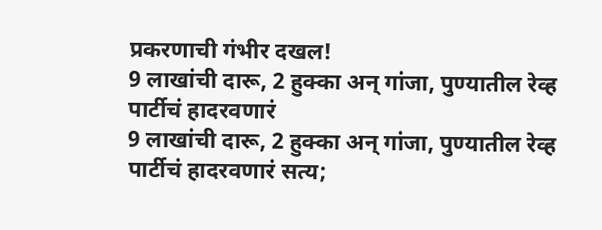प्रकरणाची गंभीर दखल!
9 लाखांची दारू, 2 हुक्का अन् गांजा, पुण्यातील रेव्ह पार्टीचं हादरवणारं
9 लाखांची दारू, 2 हुक्का अन् गांजा, पुण्यातील रेव्ह पार्टीचं हादरवणारं सत्य;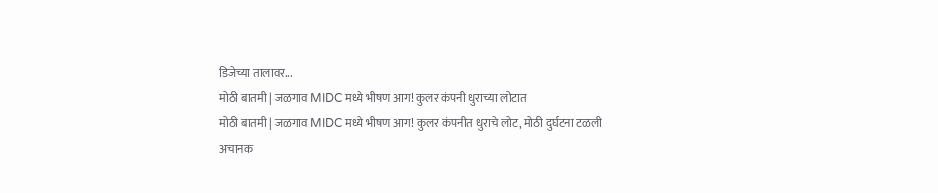डिजेच्या तालावर...
मोठी बातमी | जळगाव MIDC मध्ये भीषण आग! कुलर कंपनी धुराच्या लोटात
मोठी बातमी | जळगाव MIDC मध्ये भीषण आग! कुलर कंपनीत धुराचे लोट, मोठी दुर्घटना टळली
अचानक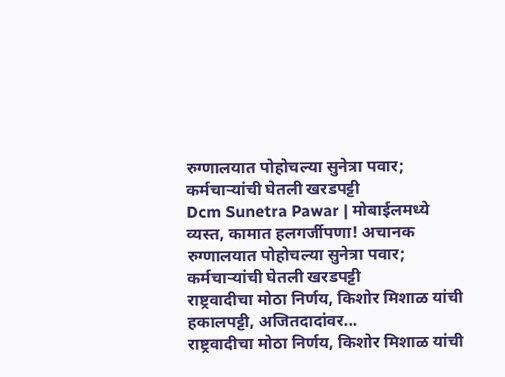रुग्णालयात पोहोचल्या सुनेत्रा पवार; कर्मचाऱ्यांची घेतली खरडपट्टी
Dcm Sunetra Pawar | मोबाईलमध्ये व्यस्त, कामात हलगर्जीपणा! अचानक रुग्णालयात पोहोचल्या सुनेत्रा पवार; कर्मचाऱ्यांची घेतली खरडपट्टी
राष्ट्रवादीचा मोठा निर्णय, किशोर मिशाळ यांची हकालपट्टी, अजितदादांवर...
राष्ट्रवादीचा मोठा निर्णय, किशोर मिशाळ यांची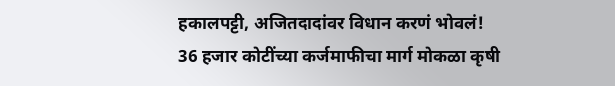हकालपट्टी, अजितदादांवर विधान करणं भोवलं!
36 हजार कोटींच्या कर्जमाफीचा मार्ग मोकळा कृषी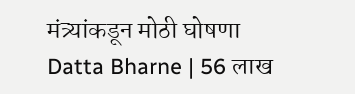मंत्र्यांकडून मोठी घोषणा
Datta Bharne | 56 लाख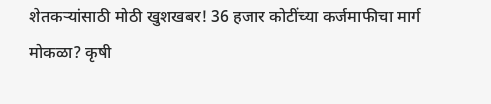शेतकऱ्यांसाठी मोठी खुशखबर! 36 हजार कोटींच्या कर्जमाफीचा मार्ग मोकळा? कृषी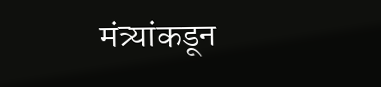मंत्र्यांकडून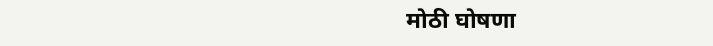मोठी घोषणा